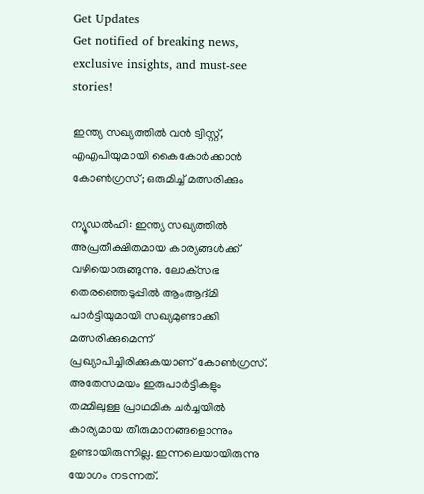Get Updates
Get notified of breaking news, exclusive insights, and must-see stories!

ഇന്ത്യ സഖ്യത്തില്‍ വന്‍ ട്വിസ്റ്റ്, എഎപിയുമായി കൈകോര്‍ക്കാന്‍ കോണ്‍ഗ്രസ്; ഒരുമിച്ച് മത്സരിക്കും

ന്യൂഡല്‍ഹി: ഇന്ത്യ സഖ്യത്തില്‍ അപ്രതീക്ഷിതമായ കാര്യങ്ങള്‍ക്ക് വഴിയൊരുങ്ങുന്നു. ലോക്‌സഭ തെരഞ്ഞെടുപ്പില്‍ ആംആദ്മി പാര്‍ട്ടിയുമായി സഖ്യമുണ്ടാക്കി മത്സരിക്കുമെന്ന് പ്രഖ്യാപിച്ചിരിക്കുകയാണ് കോണ്‍ഗ്രസ്. അതേസമയം ഇരുപാര്‍ട്ടികളും തമ്മിലുള്ള പ്രാഥമിക ചര്‍ച്ചയില്‍ കാര്യമായ തീരുമാനങ്ങളൊന്നും ഉണ്ടായിരുന്നില്ല. ഇന്നലെയായിരുന്നു യോഗം നടന്നത്.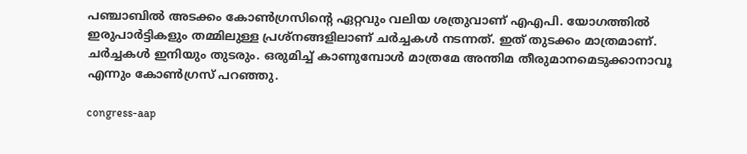പഞ്ചാബില്‍ അടക്കം കോണ്‍ഗ്രസിന്റെ ഏറ്റവും വലിയ ശത്രുവാണ് എഎപി. യോഗത്തില്‍ ഇരുപാര്‍ട്ടികളും തമ്മിലുള്ള പ്രശ്‌നങ്ങളിലാണ് ചര്‍ച്ചകള്‍ നടന്നത്. ഇത് തുടക്കം മാത്രമാണ്. ചര്‍ച്ചകള്‍ ഇനിയും തുടരും. ഒരുമിച്ച് കാണുമ്പോള്‍ മാത്രമേ അന്തിമ തീരുമാനമെടുക്കാനാവൂ എന്നും കോണ്‍ഗ്രസ് പറഞ്ഞു.

congress-aap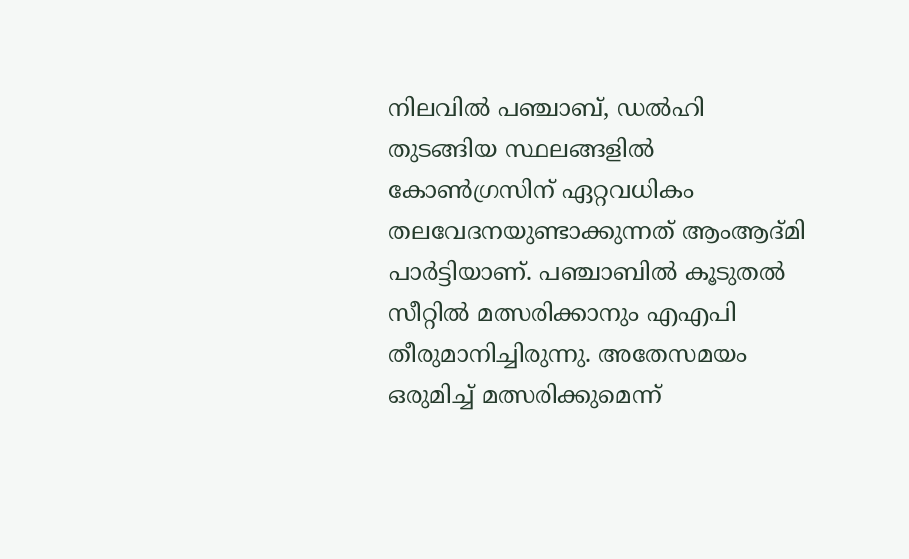നിലവില്‍ പഞ്ചാബ്, ഡല്‍ഹി തുടങ്ങിയ സ്ഥലങ്ങളില്‍ കോണ്‍ഗ്രസിന് ഏറ്റവധികം തലവേദനയുണ്ടാക്കുന്നത് ആംആദ്മി പാര്‍ട്ടിയാണ്. പഞ്ചാബില്‍ കൂടുതല്‍ സീറ്റില്‍ മത്സരിക്കാനും എഎപി തീരുമാനിച്ചിരുന്നു. അതേസമയം ഒരുമിച്ച് മത്സരിക്കുമെന്ന്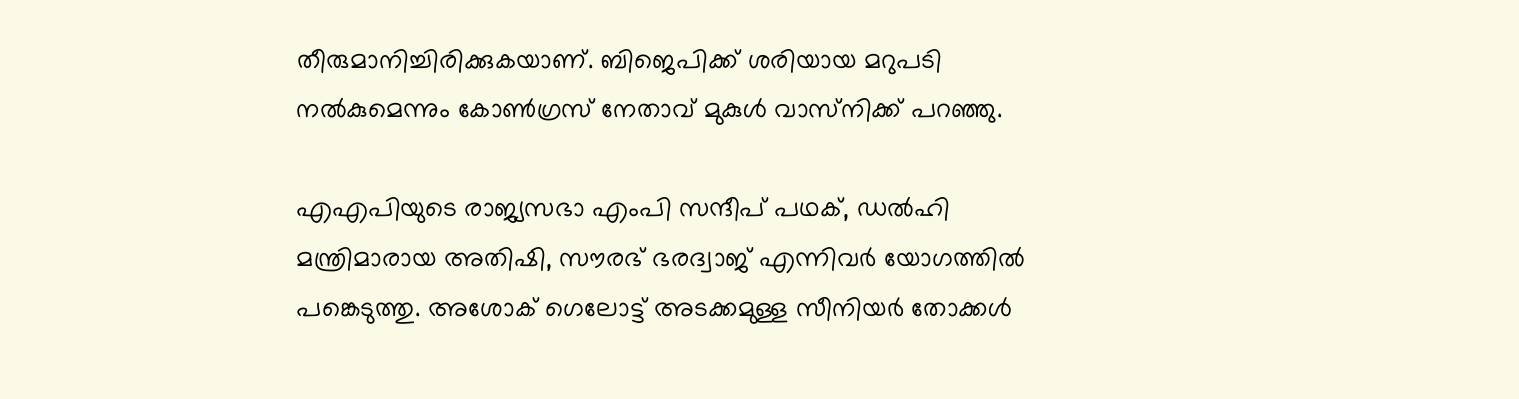തീരുമാനിച്ചിരിക്കുകയാണ്. ബിജെപിക്ക് ശരിയായ മറുപടി നല്‍കുമെന്നും കോണ്‍ഗ്രസ് നേതാവ് മുകുള്‍ വാസ്‌നിക്ക് പറഞ്ഞു.

എഎപിയുടെ രാജ്യസഭാ എംപി സന്ദീപ് പഥക്, ഡല്‍ഹി മന്ത്രിമാരായ അതിഷി, സൗരഭ് ഭരദ്വാജ് എന്നിവര്‍ യോഗത്തില്‍ പങ്കെടുത്തു. അശോക് ഗെലോട്ട് അടക്കമുള്ള സീനിയര്‍ തോക്കള്‍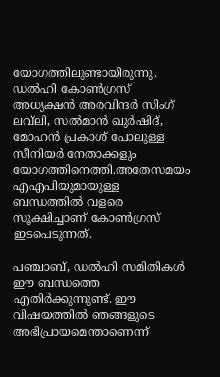യോഗത്തിലുണ്ടായിരുന്നു. ഡല്‍ഹി കോണ്‍ഗ്രസ് അധ്യക്ഷന്‍ അരവിന്ദര്‍ സിംഗ് ലവ്‌ലി, സല്‍മാന്‍ ഖുര്‍ഷിദ്, മോഹന്‍ പ്രകാശ് പോലുള്ള സീനിയര്‍ നേതാക്കളും യോഗത്തിനെത്തി.അതേസമയം എഎപിയുമായുള്ള ബന്ധത്തില്‍ വളരെ സൂക്ഷിച്ചാണ് കോണ്‍ഗ്രസ് ഇടപെടുന്നത്.

പഞ്ചാബ്, ഡല്‍ഹി സമിതികള്‍ ഈ ബന്ധത്തെ എതിര്‍ക്കുന്നുണ്ട്. ഈ വിഷയത്തില്‍ ഞങ്ങളുടെ അഭിപ്രായമെന്താണെന്ന്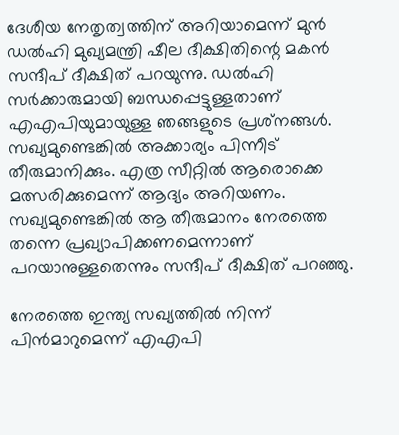ദേശീയ നേതൃത്വത്തിന് അറിയാമെന്ന് മുന്‍ ഡല്‍ഹി മുഖ്യമന്ത്രി ഷീല ദീക്ഷിതിന്റെ മകന്‍ സന്ദീപ് ദീക്ഷിത് പറയുന്നു. ഡല്‍ഹി സര്‍ക്കാരുമായി ബന്ധപ്പെട്ടുള്ളതാണ് എഎപിയുമായുള്ള ഞങ്ങളുടെ പ്രശ്‌നങ്ങള്‍. സഖ്യമുണ്ടെങ്കില്‍ അക്കാര്യം പിന്നീട് തീരുമാനിക്കും. എത്ര സീറ്റില്‍ ആരൊക്കെ മത്സരിക്കുമെന്ന് ആദ്യം അറിയണം. സഖ്യമുണ്ടെങ്കില്‍ ആ തീരുമാനം നേരത്തെ തന്നെ പ്രഖ്യാപിക്കണമെന്നാണ് പറയാനുള്ളതെന്നും സന്ദീപ് ദീക്ഷിത് പറഞ്ഞു.

നേരത്തെ ഇന്ത്യ സഖ്യത്തില്‍ നിന്ന് പിന്‍മാറുമെന്ന് എഎപി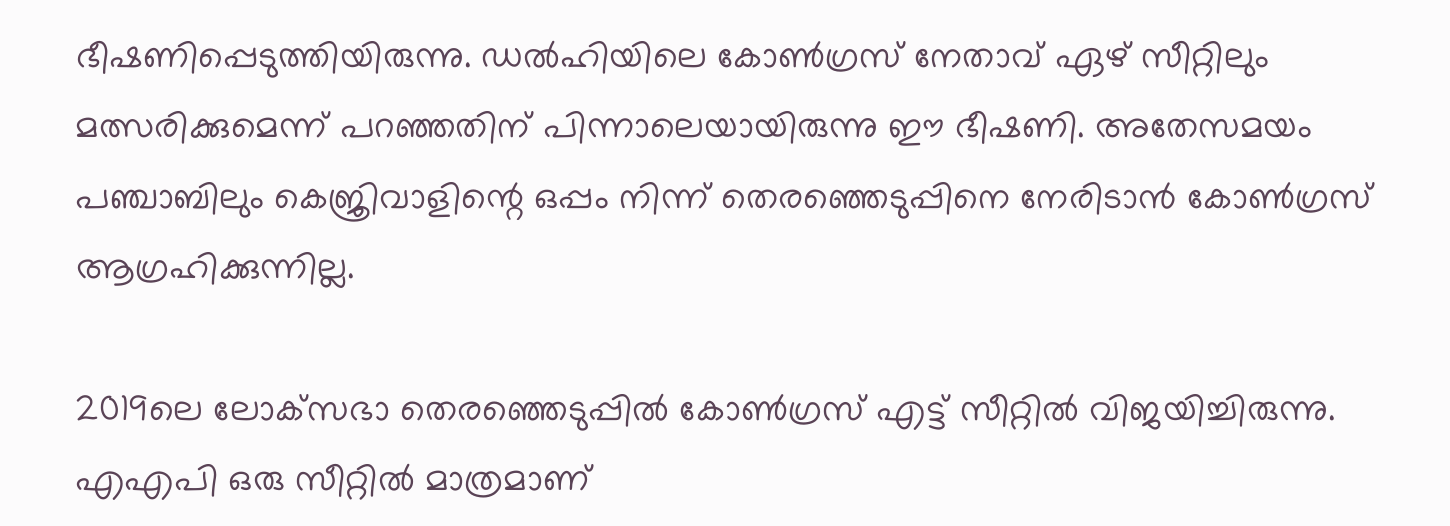ഭീഷണിപ്പെടുത്തിയിരുന്നു. ഡല്‍ഹിയിലെ കോണ്‍ഗ്രസ് നേതാവ് ഏഴ് സീറ്റിലും മത്സരിക്കുമെന്ന് പറഞ്ഞതിന് പിന്നാലെയായിരുന്നു ഈ ഭീഷണി. അതേസമയം പഞ്ചാബിലും കെജ്രിവാളിന്റെ ഒപ്പം നിന്ന് തെരഞ്ഞെടുപ്പിനെ നേരിടാന്‍ കോണ്‍ഗ്രസ് ആഗ്രഹിക്കുന്നില്ല.

2019ലെ ലോക്‌സഭാ തെരഞ്ഞെടുപ്പില്‍ കോണ്‍ഗ്രസ് എട്ട് സീറ്റില്‍ വിജയിച്ചിരുന്നു. എഎപി ഒരു സീറ്റില്‍ മാത്രമാണ്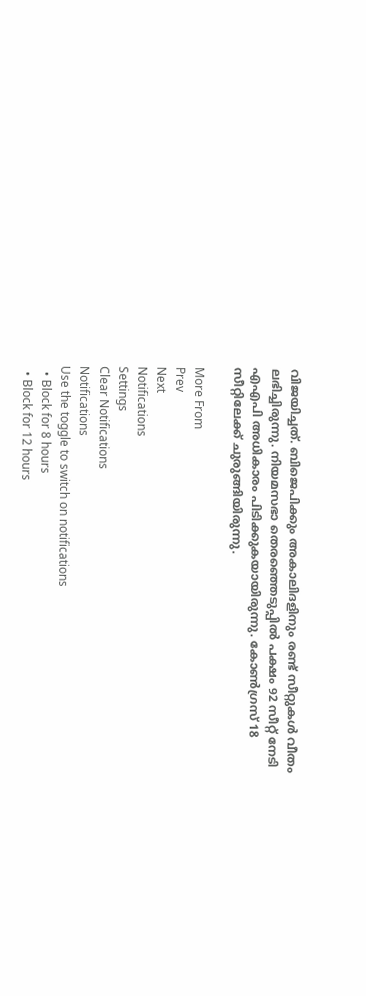വിജയിച്ചത്. ബിജെപിക്കും അകാലിദളിനും രണ്ട് സീറ്റുകള്‍ വീതം ലഭിച്ചിരുന്നു. നിയമസഭാ തെരഞ്ഞെടുപ്പില്‍ പക്ഷം 92 സീറ്റ് നേടി എഎപി അധികാരം പിടിക്കുകയായിരുന്നു. കോണ്‍ഗ്രസ് 18 സീറ്റിലേക്ക് ചുരുങ്ങിയിരുന്നു.

More From
Prev
Next
Notifications
Settings
Clear Notifications
Notifications
Use the toggle to switch on notifications
  • Block for 8 hours
  • Block for 12 hours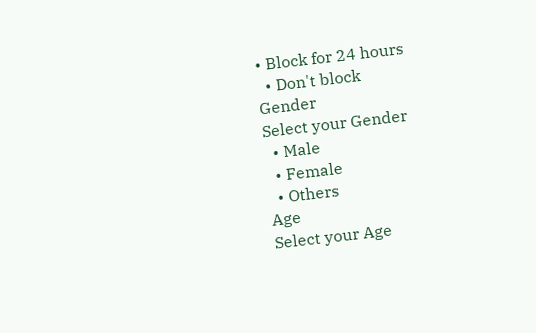• Block for 24 hours
  • Don't block
Gender
Select your Gender
  • Male
  • Female
  • Others
Age
Select your Age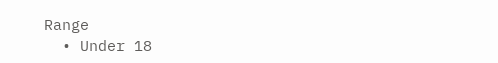Range
  • Under 18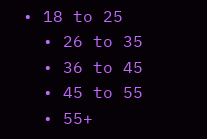• 18 to 25
  • 26 to 35
  • 36 to 45
  • 45 to 55
  • 55+